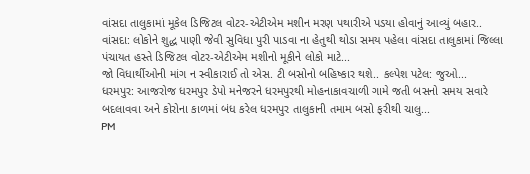વાંસદા તાલુકામાં મૂકેલ ડિજિટલ વોટર-એટીએમ મશીન મરણ પથારીએ પડયા હોવાનું આવ્યું બહાર..
વાંસદા: લોકોને શુદ્ધ પાણી જેવી સુવિધા પુરી પાડવા ના હેતુથી થોડા સમય પહેલા વાંસદા તાલુકામાં જિલ્લા પંચાયત હસ્તે ડિજિટલ વોટર-એટીએમ મશીનો મૂકીને લોકો માટે...
જો વિધાર્થીઓની માંગ ન સ્વીકારાઈ તો એસ. ટી બસોનો બહિષ્કાર થશે.. કલ્પેશ પટેલ: જુઓ...
ધરમપુર: આજરોજ ધરમપુર ડેપો મનેજરને ધરમપુરથી મોહનાકાવચાળી ગામે જતી બસનો સમય સવારે બદલાવવા અને કોરોના કાળમાં બંધ કરેલ ધરમપુર તાલુકાની તમામ બસો ફરીથી ચાલુ...
PM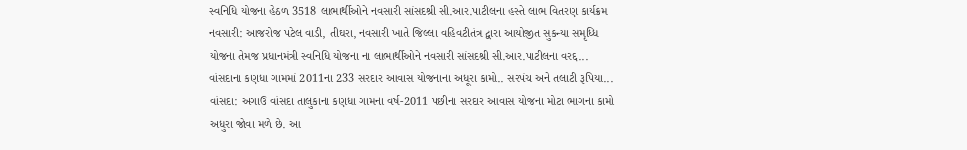સ્વનિધિ યોજના હેઠળ 3518 લાભાર્થીઓને નવસારી સાંસદશ્રી સી.આર.પાટીલના હસ્તે લાભ વિતરણ કાર્યક્રમ
નવસારી: આજરોજ પટેલ વાડી, તીઘરા, નવસારી ખાતે જિલ્લા વહિવટીતંત્ર દ્વારા આયોજીત સુકન્યા સમૃધ્ધિ યોજના તેમજ પ્રધાનમંત્રી સ્વનિધિ યોજના ના લાભાર્થીઓને નવસારી સાંસદશ્રી સી.આર.પાટીલના વરદ્દ...
વાંસદાના કણધા ગામમાં 2011ના 233 સરદાર આવાસ યોજનાના અધૂરા કામો.. સરપંચ અને તલાટી રૂપિયા...
વાંસદા: અગાઉ વાંસદા તાલુકાના કણધા ગામના વર્ષ-2011 પછીના સરદાર આવાસ યોજના મોટા ભાગના કામો અધુરા જોવા મળે છે. આ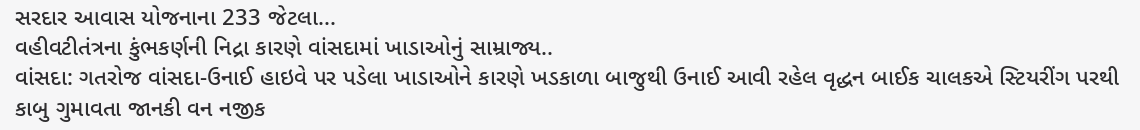સરદાર આવાસ યોજનાના 233 જેટલા...
વહીવટીતંત્રના કુંભકર્ણની નિદ્રા કારણે વાંસદામાં ખાડાઓનું સામ્રાજ્ય..
વાંસદા: ગતરોજ વાંસદા-ઉનાઈ હાઇવે પર પડેલા ખાડાઓને કારણે ખડકાળા બાજુથી ઉનાઈ આવી રહેલ વૃદ્ધન બાઈક ચાલકએ સ્ટિયરીંગ પરથી કાબુ ગુમાવતા જાનકી વન નજીક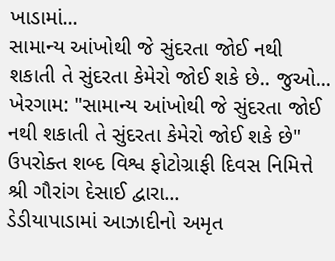ખાડામાં...
સામાન્ય આંખોથી જે સુંદરતા જોઈ નથી શકાતી તે સુંદરતા કેમેરો જોઈ શકે છે.. જુઓ...
ખેરગામ: "સામાન્ય આંખોથી જે સુંદરતા જોઈ નથી શકાતી તે સુંદરતા કેમેરો જોઈ શકે છે" ઉપરોક્ત શબ્દ વિશ્વ ફોટોગ્રાફી દિવસ નિમિત્તે શ્રી ગૌરાંગ દેસાઈ દ્વારા...
ડેડીયાપાડામાં આઝાદીનો અમૃત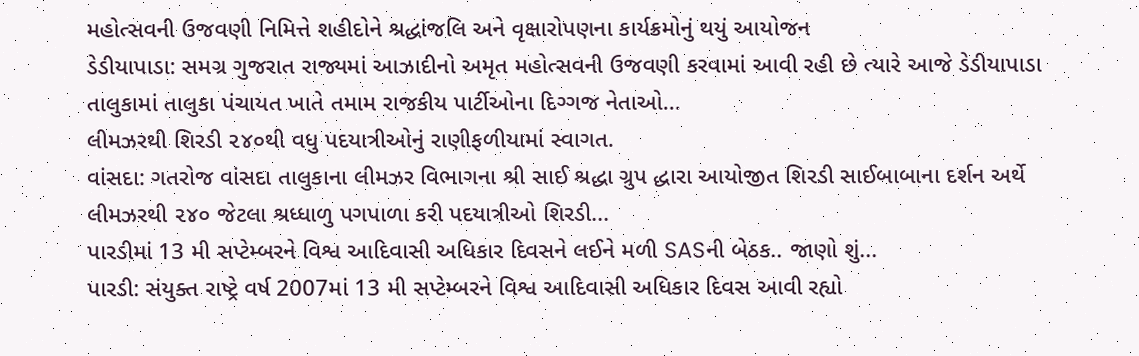મહોત્સવની ઉજવણી નિમિત્તે શહીદોને શ્રદ્ધાંજલિ અને વૃક્ષારોપણના કાર્યક્રમોનું થયું આયોજન
ડેડીયાપાડા: સમગ્ર ગુજરાત રાજ્યમાં આઝાદીનો અમૃત મહોત્સવની ઉજવણી કરવામાં આવી રહી છે ત્યારે આજે ડેડીયાપાડા તાલુકામાં તાલુકા પંચાયત ખાતે તમામ રાજકીય પાર્ટીઓના દિગ્ગજ નેતાઓ...
લીમઝરથી શિરડી ૨૪૦થી વધુ પદયાત્રીઓનું રાણીફળીયામાં સ્વાગત.
વાંસદા: ગતરોજ વાંસદા તાલુકાના લીમઝર વિભાગના શ્રી સાઈ શ્રદ્ધા ગ્રુપ દ્ધારા આયોજીત શિરડી સાઈબાબાના દર્શન અર્થે લીમઝરથી ૨૪૦ જેટલા શ્રધ્ધાળુ પગપાળા કરી પદયાત્રીઓ શિરડી...
પારડીમાં 13 મી સપ્ટેમ્બરને વિશ્વ આદિવાસી અધિકાર દિવસને લઈને મળી SASની બેઠક.. જાણો શું...
પારડી: સંયુક્ત રાષ્ટ્રે વર્ષ 2007માં 13 મી સપ્ટેમ્બરને વિશ્વ આદિવાસી અધિકાર દિવસ આવી રહ્યો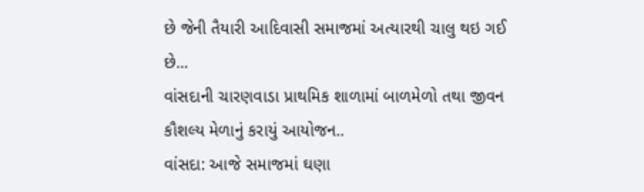છે જેની તૈયારી આદિવાસી સમાજમાં અત્યારથી ચાલુ થઇ ગઈ છે...
વાંસદાની ચારણવાડા પ્રાથમિક શાળામાં બાળમેળો તથા જીવન કૌશલ્ય મેળાનું કરાયું આયોજન..
વાંસદા: આજે સમાજમાં ઘણા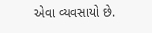એવા વ્યવસાયો છે.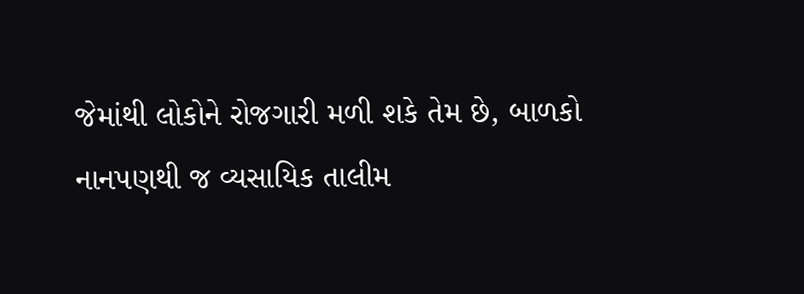જેમાંથી લોકોને રોજગારી મળી શકે તેમ છે, બાળકો નાનપણથી જ વ્યસાયિક તાલીમ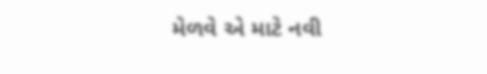મેળવે એ માટે નવી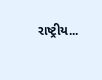રાષ્ટ્રીય...